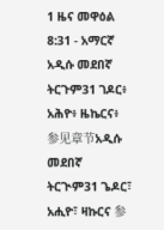1 ዜና መዋዕል 8:31 - አማርኛ አዲሱ መደበኛ ትርጉም31 ገዶር፥ አሕዮ፥ ዜኬርና፥ 参见章节አዲሱ መደበኛ ትርጒም31 ጌዶር፣ አሒዮ፣ ዛኩርና 参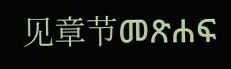见章节መጽሐፍ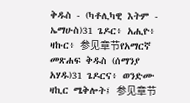ቅዱስ - (ካቶሊካዊ እትም - ኤማሁስ)31 ጌዶር፥ አሒዮ፥ ዛኩር፥ 参见章节የአማርኛ መጽሐፍ ቅዱስ (ሰማንያ አሃዱ)31 ጌዶርና፥ ወንድሙ ዛኪር ሜቅሎት፤ 参见章节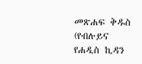መጽሐፍ ቅዱስ (የብሉይና የሐዲስ ኪዳን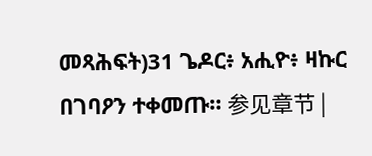መጻሕፍት)31 ጌዶር፥ አሒዮ፥ ዛኩር በገባዖን ተቀመጡ። 参见章节 |